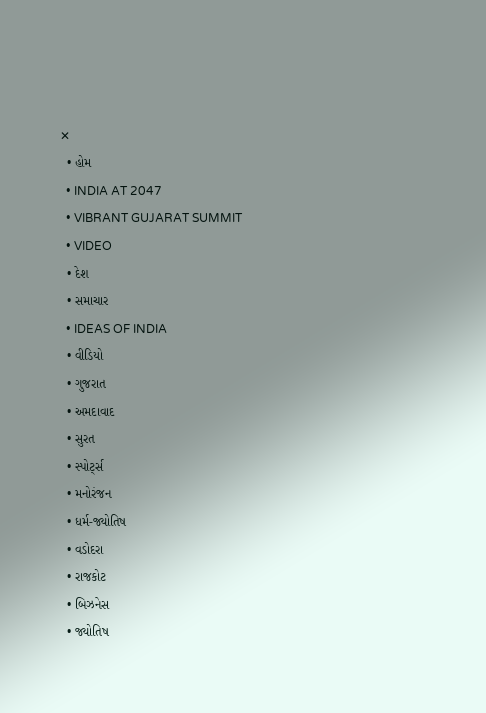✕
  • હોમ
  • INDIA AT 2047
  • VIBRANT GUJARAT SUMMIT
  • VIDEO
  • દેશ
  • સમાચાર
  • IDEAS OF INDIA
  • વીડિયો
  • ગુજરાત
  • અમદાવાદ
  • સુરત
  • સ્પોર્ટ્સ
  • મનોરંજન
  • ધર્મ-જ્યોતિષ
  • વડોદરા
  • રાજકોટ
  • બિઝનેસ
  • જ્યોતિષ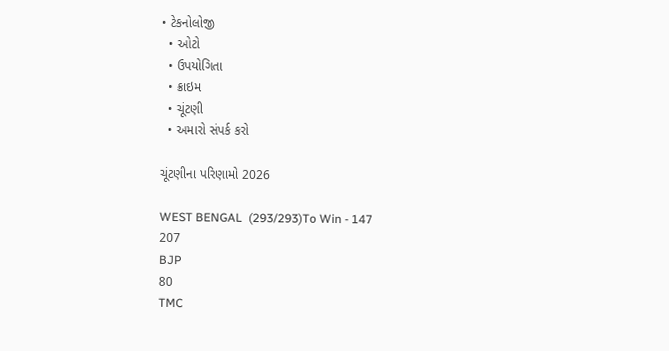• ટેકનોલોજી
  • ઓટો
  • ઉપયોગિતા
  • ક્રાઇમ
  • ચૂંટણી
  • અમારો સંપર્ક કરો

ચૂંટણીના પરિણામો 2026

WEST BENGAL  (293/293)To Win - 147
207
BJP
80
TMC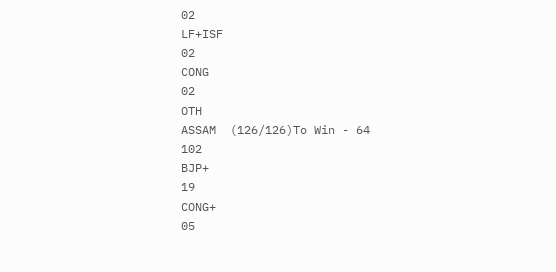02
LF+ISF
02
CONG
02
OTH
ASSAM  (126/126)To Win - 64
102
BJP+
19
CONG+
05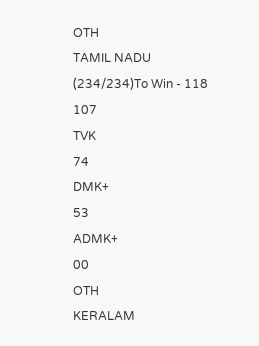OTH
TAMIL NADU  (234/234)To Win - 118
107
TVK
74
DMK+
53
ADMK+
00
OTH
KERALAM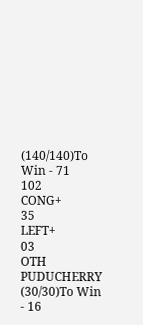(140/140)To Win - 71
102
CONG+
35
LEFT+
03
OTH
PUDUCHERRY  (30/30)To Win - 16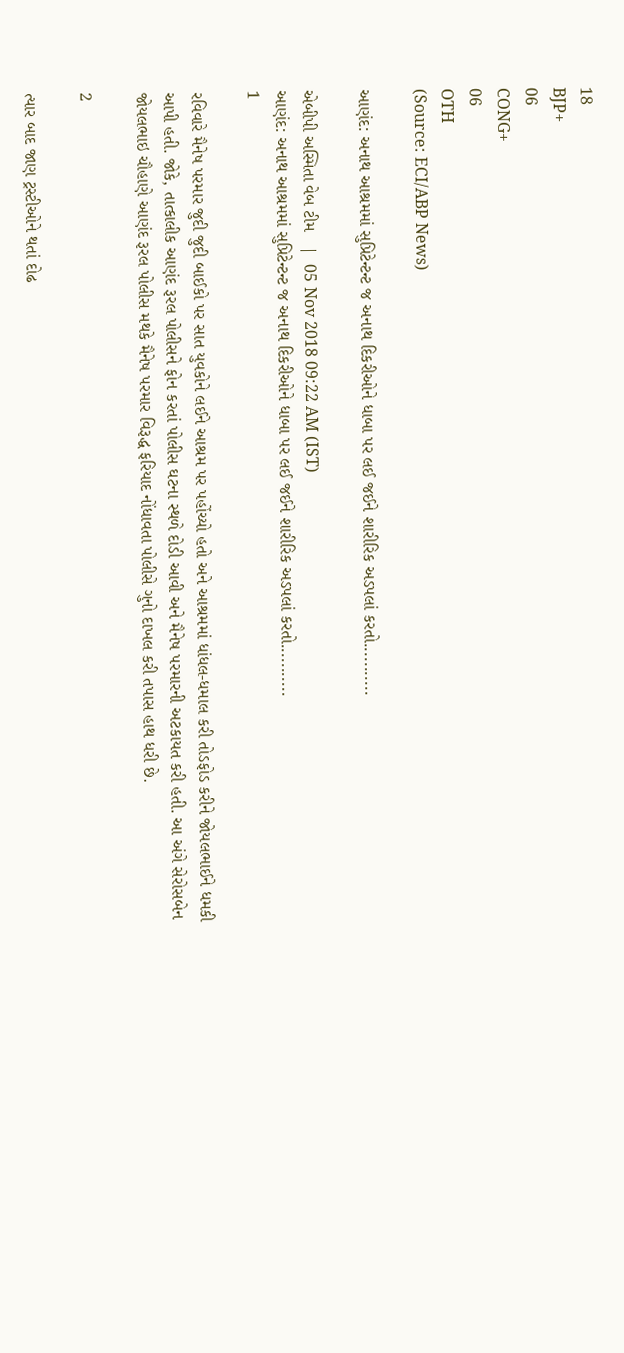18
BJP+
06
CONG+
06
OTH
(Source: ECI/ABP News)

આણંદ: અનાથ આશ્રમમાં સુપ્રિટેન્ટન્ટ જ અનાથ દિકરીઓને ધાબા પર લઈ જઈને શારીરિક અડપલાં કરતો...........

એબીપી અસ્મિતા વેબ ટીમ   |  05 Nov 2018 09:22 AM (IST)
આણંદ: અનાથ આશ્રમમાં સુપ્રિટેન્ટન્ટ જ અનાથ દિકરીઓને ધાબા પર લઈ જઈને શારીરિક અડપલાં કરતો...........
1

રવિવારે મૈનેષ પરમાર જુદી જુદી બાઈકો પર સાત યુવકોને લઈને આશ્રમ પર પહોંચ્યો હતો અને આશ્રમમાં ધાંધલ-ધમાલ કરી તોડફોડ કરીને જોયલભાઈને ધમકી આપી હતી. જોકે, તાત્કાલીક આણંદ રૂરલ પોલીસને ફોન કરતાં પોલીસ ઘટના સ્થળે દોડી આવી અને મૈનેષ પરમારની અટકાયત કરી હતી. આ અંગે સેરોસબેન જોયલભાઇ ચૌહાણે આણંદ રૂરલ પોલીસ મથકે મૈનેષ પરમાર વિરૂદ્ધ ફરિયાદ નોંધાવતા પોલીસે ગુનો દાખલ કરી તપાસ હાથ ધરી છે.

2

ત્યાર બાદ જાણ ટ્રસ્ટીઓને થતાં દોઢ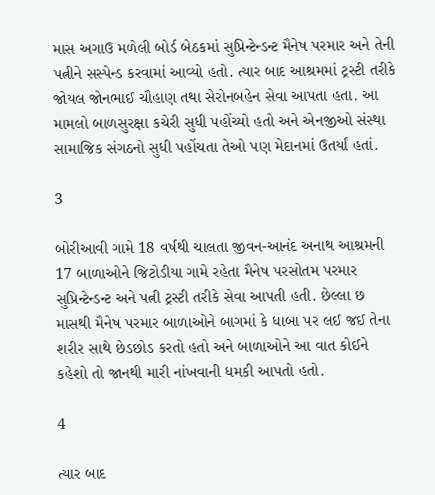માસ અગાઉ મળેલી બોર્ડ બેઠકમાં સુપ્રિન્ટેન્ડન્ટ મૈનેષ પરમાર અને તેની પત્નીને સસ્પેન્ડ કરવામાં આવ્યો હતો. ત્યાર બાદ આશ્રમમાં ટ્રસ્ટી તરીકે જોયલ જોનભાઈ ચૌહાણ તથા સેરોનબહેન સેવા આપતા હતા. આ મામલો બાળસુરક્ષા કચેરી સુધી પહોંચ્યો હતો અને એનજીઓ સંસ્થા સામાજિક સંગઠનો સુધી પહોંચતા તેઓ પણ મેદાનમાં ઉતર્યાં હતાં.

3

બોરીઆવી ગામે 18 વર્ષથી ચાલતા જીવન-આનંદ અનાથ આશ્રમની 17 બાળાઓને જિટોડીયા ગામે રહેતા મૈનેષ પરસોતમ પરમાર સુપ્રિન્ટેન્ડન્ટ અને પત્ની ટ્રસ્ટી તરીકે સેવા આપતી હતી. છેલ્લા છ માસથી મૈનેષ પરમાર બાળાઓને બાગમાં કે ધાબા પર લઈ જઈ તેના શરીર સાથે છેડછોડ કરતો હતો અને બાળાઓને આ વાત કોઈને કહેશો તો જાનથી મારી નાંખવાની ધમકી આપતો હતો.

4

ત્યાર બાદ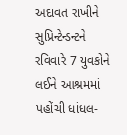અદાવત રાખીને સુપ્રિન્ટેન્ડન્ટને રવિવારે 7 યુવકોને લઈને આશ્રમમાં પહોંચી ધાંધલ-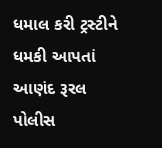ધમાલ કરી ટ્રસ્ટીને ધમકી આપતાં આણંદ રૂરલ પોલીસ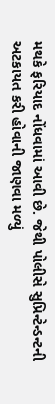મથકે ફરિયાદ નોંધવામાં આવી છે. જેથી પોલીસે સુપ્રિન્ટેન્ડન્ટની અટકાયત કરી હોવાની જાણવા મળ્યું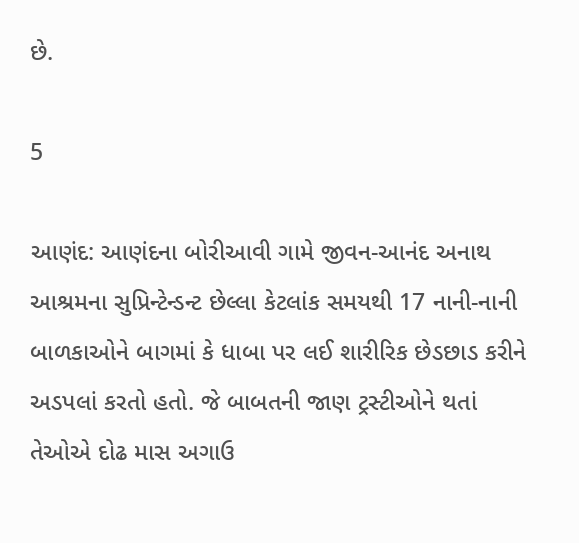છે.

5

આણંદ: આણંદના બોરીઆવી ગામે જીવન-આનંદ અનાથ આશ્રમના સુપ્રિન્ટેન્ડન્ટ છેલ્લા કેટલાંક સમયથી 17 નાની-નાની બાળકાઓને બાગમાં કે ધાબા પર લઈ શારીરિક છેડછાડ કરીને અડપલાં કરતો હતો. જે બાબતની જાણ ટ્રસ્ટીઓને થતાં તેઓએ દોઢ માસ અગાઉ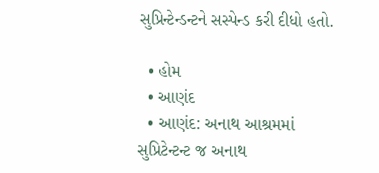સુપ્રિન્ટેન્ડન્ટને સસ્પેન્ડ કરી દીધો હતો.

  • હોમ
  • આણંદ
  • આણંદ: અનાથ આશ્રમમાં સુપ્રિટેન્ટન્ટ જ અનાથ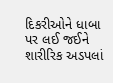દિકરીઓને ધાબા પર લઈ જઈને શારીરિક અડપલાં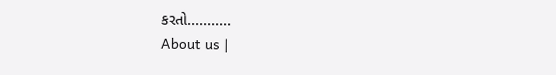કરતો...........
About us |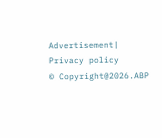Advertisement| Privacy policy
© Copyright@2026.ABP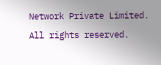Network Private Limited. All rights reserved.